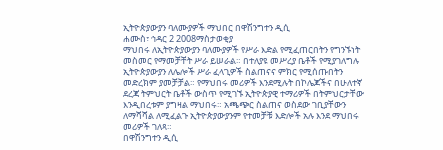ኢትዮጵያውያን ባለሙያዎች ማህበር በዋሽንግተን ዲሲ
ሐሙስ፣ ኅዳር 2 2008ማስታወቂያ
ማህበሩ ለኢትዮጵያውያን ባለሙያዎች የሥራ እድል የሚፈጠርበትን የግንኙነት መስመር የማመቻቸት ሥራ ይሠራል። በተለያዩ መሥረያ ቤቶች የሚያገለግሉ ኢትዮጵያውያን ለሌሎች ሥራ ፈላጊዎች ስልጠናና ምክር የሚሰጡበትን መድረክም ያመቻቻል። የማህበሩ መሪዎች እንደሚሉት በኮሌጆችና በሁለተኛ ደረጃ ትምህርት ቤቶች ውስጥ የሚገኙ ኢትዮጵያዊ ተማሪዎች በትምህርታቸው እንዲበረቱም ያግዛል ማህበሩ። አጫጭር ስልጠና ወስደው ገቢያቸውን ለማሻሻል ለሚፈልጉ ኢትዮጵያውያንም የተመቻቹ እድሎች አሉ እንደ ማህበሩ መሪዎች ገለጻ።
በዋሽንግተን ዲሲ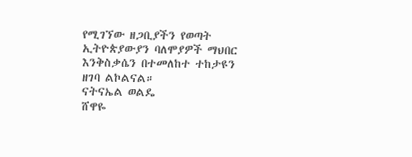የሚገኘው ዘጋቢያችን የወጣት ኢትዮጵያውያን ባለሞያዎች ማህበር እንቅስቃሴን በተመለከተ ተከታዩን ዘገባ ልኮልናል።
ናትናኤል ወልዴ
ሸዋዬ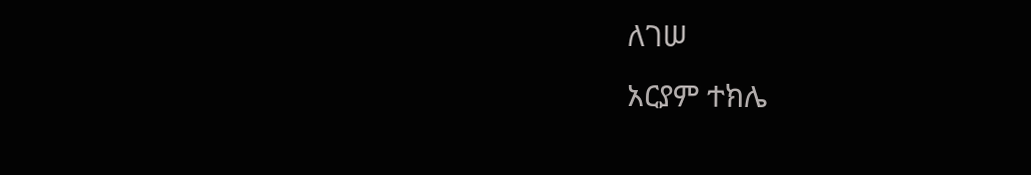ለገሠ
አርያም ተክሌ